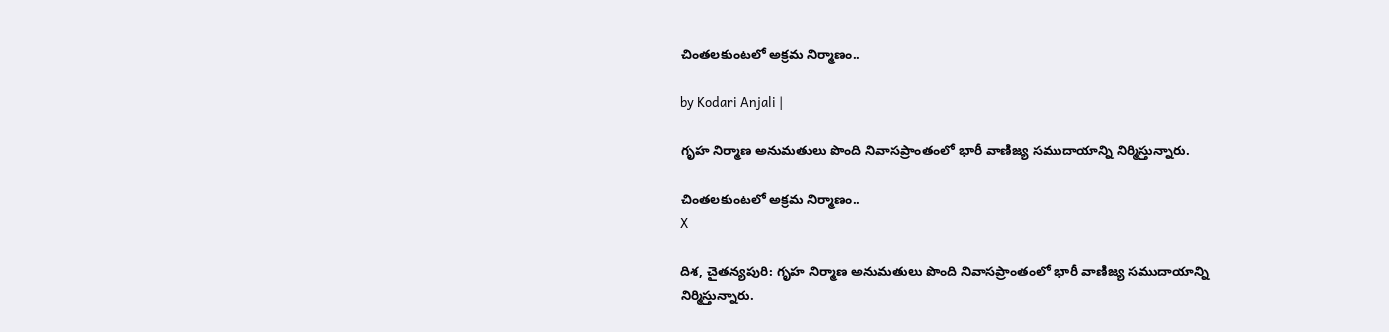చింతలకుంటలో అక్రమ నిర్మాణం..

by Kodari Anjali |

గృహ నిర్మాణ అనుమతులు పొంది నివాసప్రాంతంలో భారీ వాణిజ్య సముదాయాన్ని నిర్మిస్తున్నారు.

చింతలకుంటలో అక్రమ నిర్మాణం..
X

దిశ, చైతన్యపురి: గృహ నిర్మాణ అనుమతులు పొంది నివాసప్రాంతంలో భారీ వాణిజ్య సముదాయాన్ని నిర్మిస్తున్నారు.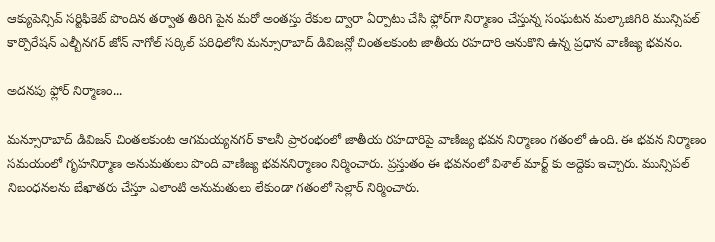ఆక్యుపెన్సివ్ సర్టిఫికెట్ పొందిన తర్వాత తిరిగి పైన మరో అంతస్తు రేకుల ద్వారా ఏర్పాటు చేసి ఫ్లోర్‌గా నిర్మాణం చేస్తున్న సంఘటన మల్కాజిగిరి మున్సిపల్ కార్పొరేషన్ ఎల్బీనగర్ జోన్ నాగోల్ సర్కిల్ పరిధిలోని మన్సూరాబాద్ డివిజన్లో చింతలకుంట జాతీయ రహదారి ఆనుకొని ఉన్న ప్రధాన వాణిజ్య భవనం.

అదనపు ఫ్లోర్ నిర్మాణం...

మన్సూరాబాద్ డివిజన్ చింతలకుంట ఆగమయ్యనగర్ కాలనీ ప్రారంభంలో జాతీయ రహదారిపై వాణిజ్య భవన నిర్మాణం గతంలో ఉంది. ఈ భవన నిర్మాణం సమయంలో గృహనిర్మాణ అనుమతులు పొంది వాణిజ్య భవననిర్మాణం నిర్మించారు. ప్రస్తుతం ఈ భవనంలో విశాల్ మార్ట్ కు అద్దెకు ఇచ్చారు. మున్సిపల్ నిబంధనలను బేఖాతరు చేస్తూ ఎలాంటి అనుమతులు లేకుండా గతంలో సెల్లార్ నిర్మించారు.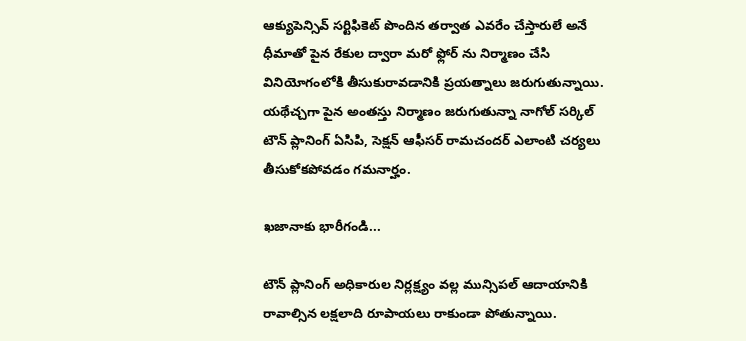ఆక్యుపెన్సివ్ సర్టిఫికెట్ పొందిన తర్వాత ఎవరేం చేస్తారులే అనే ధీమాతో పైన రేకుల ద్వారా మరో ఫ్లోర్ ను నిర్మాణం చేసి వినియోగంలోకి తీసుకురావడానికి ప్రయత్నాలు జరుగుతున్నాయి. యథేచ్చగా పైన అంతస్తు నిర్మాణం జరుగుతున్నా నాగోల్ సర్కిల్ టౌన్ ప్లానింగ్ ఏసిపి, సెక్షన్ ఆఫీసర్ రామచందర్ ఎలాంటి చర్యలు తీసుకోకపోవడం గమనార్హం.

ఖజానాకు భారీగండి...

టౌన్ ప్లానింగ్ అధికారుల నిర్లక్ష్యం వల్ల మున్సిపల్ ఆదాయానికి రావాల్సిన లక్షలాది రూపాయలు రాకుండా పోతున్నాయి.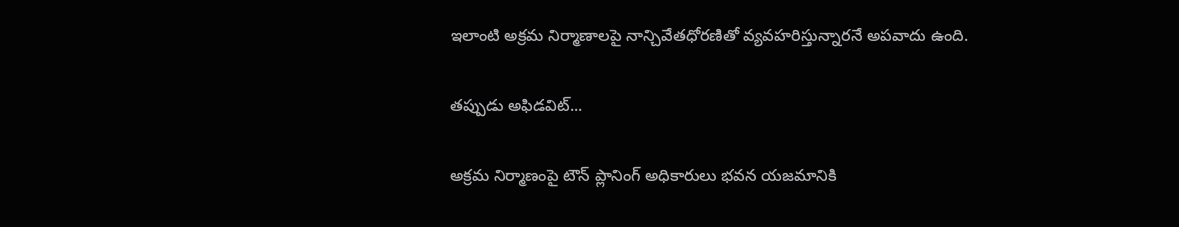ఇలాంటి అక్రమ నిర్మాణాలపై నాన్చివేతధోరణితో వ్యవహరిస్తున్నారనే అపవాదు ఉంది.

తప్పుడు అఫిడవిట్...

అక్రమ నిర్మాణంపై టౌన్ ప్లానింగ్ అధికారులు భవన యజమానికి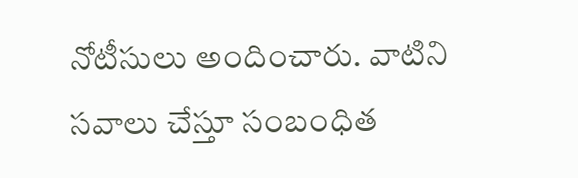నోటీసులు అందించారు. వాటిని సవాలు చేస్తూ సంబంధిత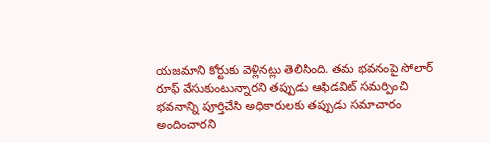యజమాని కోర్టుకు వెళ్లినట్లు తెలిసింది. తమ భవనంపై సోలార్ రూఫ్ వేసుకుంటున్నారని తప్పుడు ఆఫిడవిట్ సమర్పించి భవనాన్ని పూర్తిచేసి అధికారులకు తప్పుడు సమాచారం అందించారని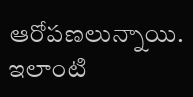ఆరోపణలున్నాయి. ఇలాంటి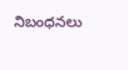నిబంధనలు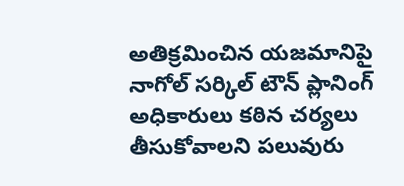అతిక్రమించిన యజమానిపై నాగోల్ సర్కిల్ టౌన్ ప్లానింగ్ అధికారులు కఠిన చర్యలు తీసుకోవాలని పలువురు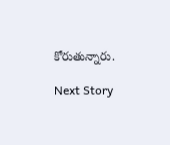కోరుతున్నారు.

Next Story